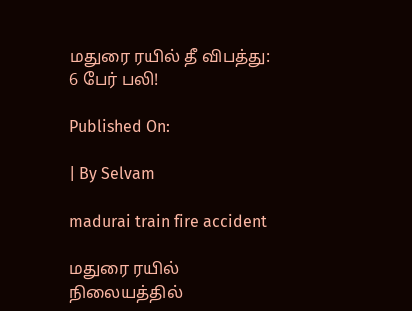மதுரை ரயில் தீ விபத்து: 6 பேர் பலி!

Published On:

| By Selvam

madurai train fire accident

மதுரை ரயில் நிலையத்தில்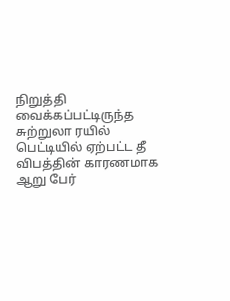நிறுத்தி வைக்கப்பட்டிருந்த சுற்றுலா ரயில் பெட்டியில் ஏற்பட்ட தீ விபத்தின் காரணமாக ஆறு பேர்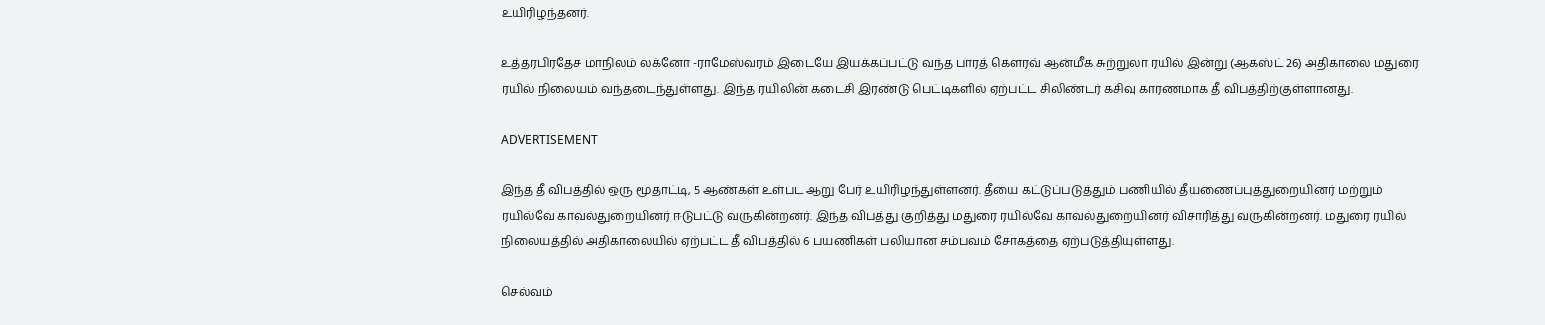உயிரிழந்தனர்.

உத்தரபிரதேச மாநிலம் லக்னோ -ராமேஸ்வரம் இடையே இயக்கப்பட்டு வந்த பாரத் கெளரவ் ஆன்மீக சுற்றுலா ரயில் இன்று (ஆகஸ்ட் 26) அதிகாலை மதுரை ரயில் நிலையம் வந்தடைந்துள்ளது. இந்த ரயிலின் கடைசி இரண்டு பெட்டிகளில் ஏற்பட்ட சிலிண்டர் கசிவு காரணமாக தீ விபத்திற்குள்ளானது.

ADVERTISEMENT

இந்த தீ விபத்தில் ஒரு மூதாட்டி, 5 ஆண்கள் உள்பட ஆறு பேர் உயிரிழந்துள்ளனர். தீயை கட்டுப்படுத்தும் பணியில் தீயணைப்புத்துறையினர் மற்றும் ரயில்வே காவல்துறையினர் ஈடுபட்டு வருகின்றனர். இந்த விபத்து குறித்து மதுரை ரயில்வே காவல்துறையினர் விசாரித்து வருகின்றனர். மதுரை ரயில் நிலையத்தில் அதிகாலையில் ஏற்பட்ட தீ விபத்தில் 6 பயணிகள் பலியான சம்பவம் சோகத்தை ஏற்படுத்தியுள்ளது.

செல்வம்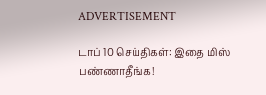ADVERTISEMENT

டாப் 10 செய்திகள்: இதை மிஸ் பண்ணாதீங்க!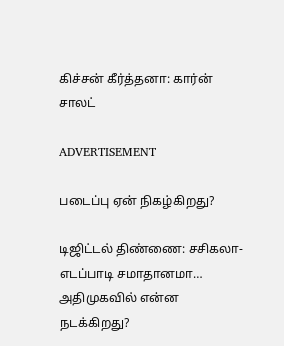கிச்சன் கீர்த்தனா: கார்ன் சாலட்

ADVERTISEMENT

படைப்பு ஏன் நிகழ்கிறது?

டிஜிட்டல் திண்ணை: சசிகலா-எடப்பாடி சமாதானமா… அதிமுகவில் என்ன நடக்கிறது?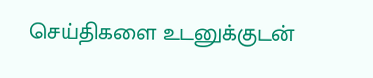செய்திகளை உடனுக்குடன்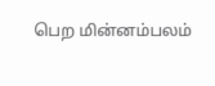பெற மின்னம்பலம்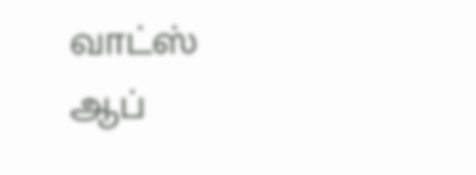வாட்ஸ் ஆப்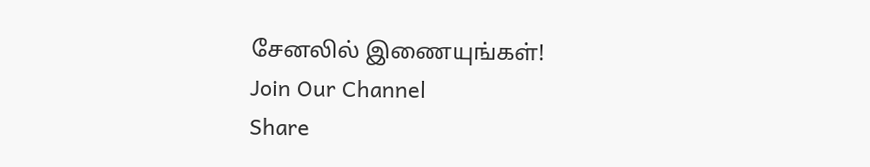சேனலில் இணையுங்கள்!
Join Our Channel
Share